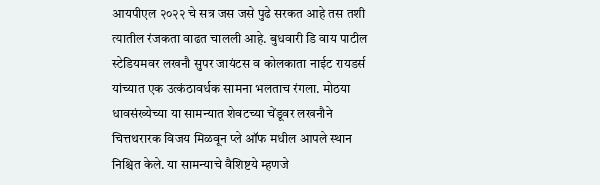आयपीएल २०२२ चे सत्र जस जसे पुढे सरकत आहे तस तशी त्यातील रंजकता वाढत चालली आहे. बुधवारी डि वाय पाटील स्टेडियमवर लखनौ सुपर जायंटस व कोलकाता नाईट रायडर्स यांच्यात एक उत्कंठावर्धक सामना भलताच रंगला. मोठया धावसंख्येच्या या सामन्यात शेवटच्या चेंडूवर लखनौने चित्तथरारक विजय मिळवून प्ले ऑफ मधील आपले स्थान निश्चित केले. या सामन्याचे वैशिष्टये म्हणजे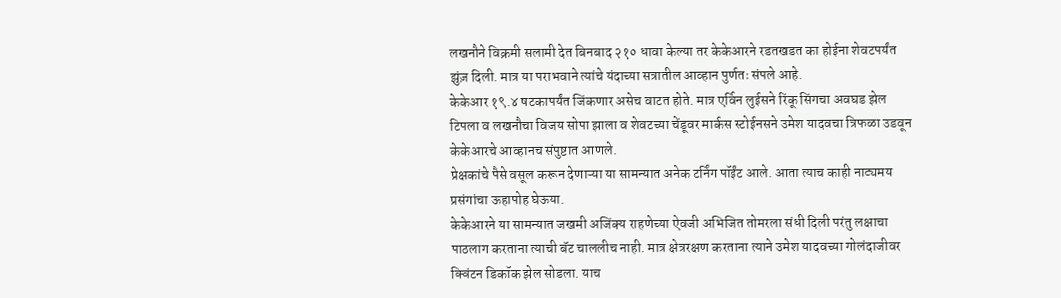लखनौने विक्रमी सलामी देत बिनबाद २१० धावा केल्या तर केकेआरने रडतखडत का होईना शेवटपर्यंत झुंज़ दिली. मात्र या पराभवाने त्यांचे यंदाच्या सत्रातील आव्हान पुर्णतः संपले आहे.
केकेआर १९.४ षटकापर्यंत जिंकणार असेच वाटत होते. मात्र एर्विन लुईसने रिंकू सिंगचा अवघड झेल टिपला व लखनौचा विजय सोपा झाला व शेवटच्या चेंडूवर मार्कस स्टोईनसने उमेश यादवचा त्रिफळा उडवून केकेआरचे आव्हानच संपुष्टात आणले.
प्रेक्षकांचे पैसे वसूल करून देणाऱ्या या सामन्यात अनेक टर्निंग पॉईंट आले. आता त्याच काही नाट्यमय प्रसंगांचा ऊहापोह घेऊया.
केकेआरने या सामन्यात जखमी अजिंक्य राहणेच्या ऐवजी अभिजित तोमरला संधी दिली परंतु लक्षाचा पाठलाग करताना त्याची बॅट चाललीच नाही. मात्र क्षेत्ररक्षण करताना त्याने उमेश यादवच्या गोलंदाजीवर क्विंटन डिकॉक झेल सोडला. याच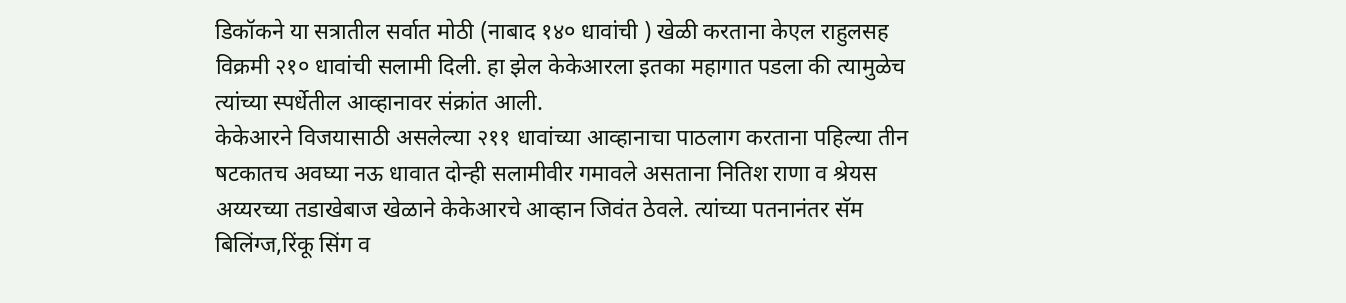डिकॉकने या सत्रातील सर्वात मोठी (नाबाद १४० धावांची ) खेळी करताना केएल राहुलसह विक्रमी २१० धावांची सलामी दिली. हा झेल केकेआरला इतका महागात पडला की त्यामुळेच त्यांच्या स्पर्धेतील आव्हानावर संक्रांत आली.
केकेआरने विजयासाठी असलेल्या २११ धावांच्या आव्हानाचा पाठलाग करताना पहिल्या तीन षटकातच अवघ्या नऊ धावात दोन्ही सलामीवीर गमावले असताना नितिश राणा व श्रेयस अय्यरच्या तडाखेबाज खेळाने केकेआरचे आव्हान जिवंत ठेवले. त्यांच्या पतनानंतर सॅम बिलिंग्ज,रिंकू सिंग व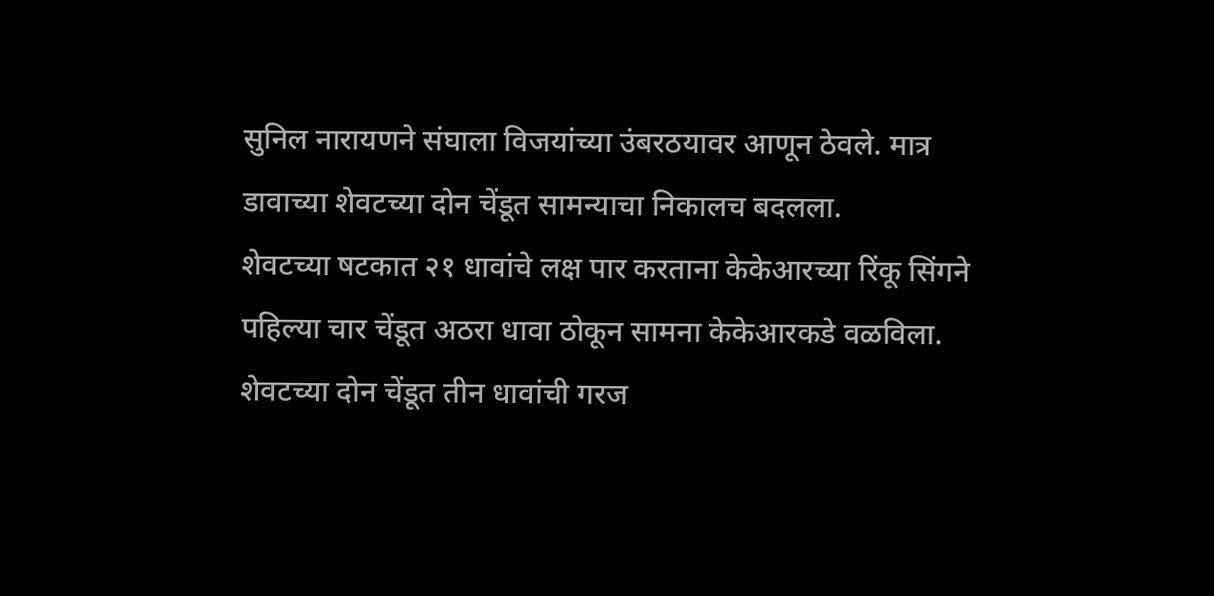सुनिल नारायणने संघाला विजयांच्या उंबरठयावर आणून ठेवले. मात्र डावाच्या शेवटच्या दोन चेंडूत सामन्याचा निकालच बदलला.
शेवटच्या षटकात २१ धावांचे लक्ष पार करताना केकेआरच्या रिंकू सिंगने पहिल्या चार चेंडूत अठरा धावा ठोकून सामना केकेआरकडे वळविला. शेवटच्या दोन चेंडूत तीन धावांची गरज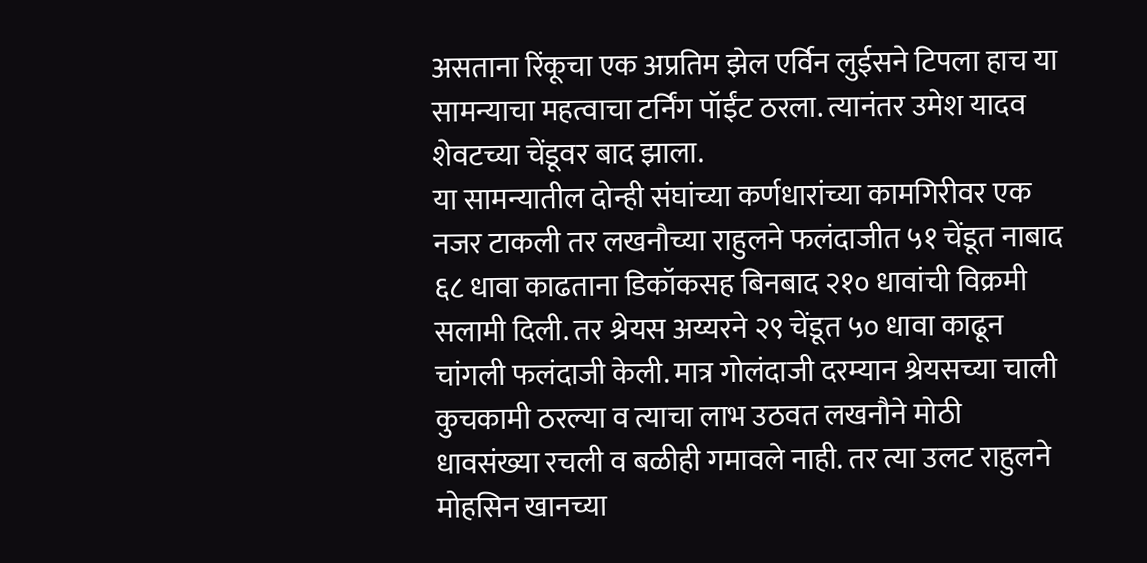असताना रिंकूचा एक अप्रतिम झेल एर्विन लुईसने टिपला हाच या सामन्याचा महत्वाचा टर्निंग पॉईंट ठरला. त्यानंतर उमेश यादव शेवटच्या चेंडूवर बाद झाला.
या सामन्यातील दोन्ही संघांच्या कर्णधारांच्या कामगिरीवर एक नजर टाकली तर लखनौच्या राहुलने फलंदाजीत ५१ चेंडूत नाबाद ६८ धावा काढताना डिकॉकसह बिनबाद २१० धावांची विक्रमी सलामी दिली. तर श्रेयस अय्यरने २९ चेंडूत ५० धावा काढून चांगली फलंदाजी केली. मात्र गोलंदाजी दरम्यान श्रेयसच्या चाली कुचकामी ठरल्या व त्याचा लाभ उठवत लखनौने मोठी धावसंख्या रचली व बळीही गमावले नाही. तर त्या उलट राहुलने मोहसिन खानच्या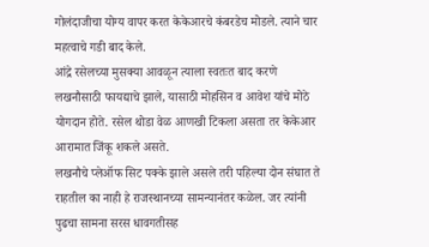गोलंदाजीचा योग्य वापर करत केकेआरचे कंबरडेच मोडले. त्याने चार महत्वाचे गडी बाद केले.
आंद्रे रसेलच्या मुसक्या आवळून त्याला स्वतःत बाद करणे लखनौसाठी फायद्याचे झाले, यासाठी मोहसिन व आवेश यांचे मोठे योगदान होते. रसेल थोडा वेळ आणखी टिकला असता तर केकेआर आरामात जिंकू शकले असते.
लखनौचे प्लेऑफ सिट पक्के झाले असले तरी पहिल्या दोन संघात ते राहतील का नाही हे राजस्थानच्या सामन्यानंतर कळेल. जर त्यांनी पुढचा सामना सरस धावगतीसह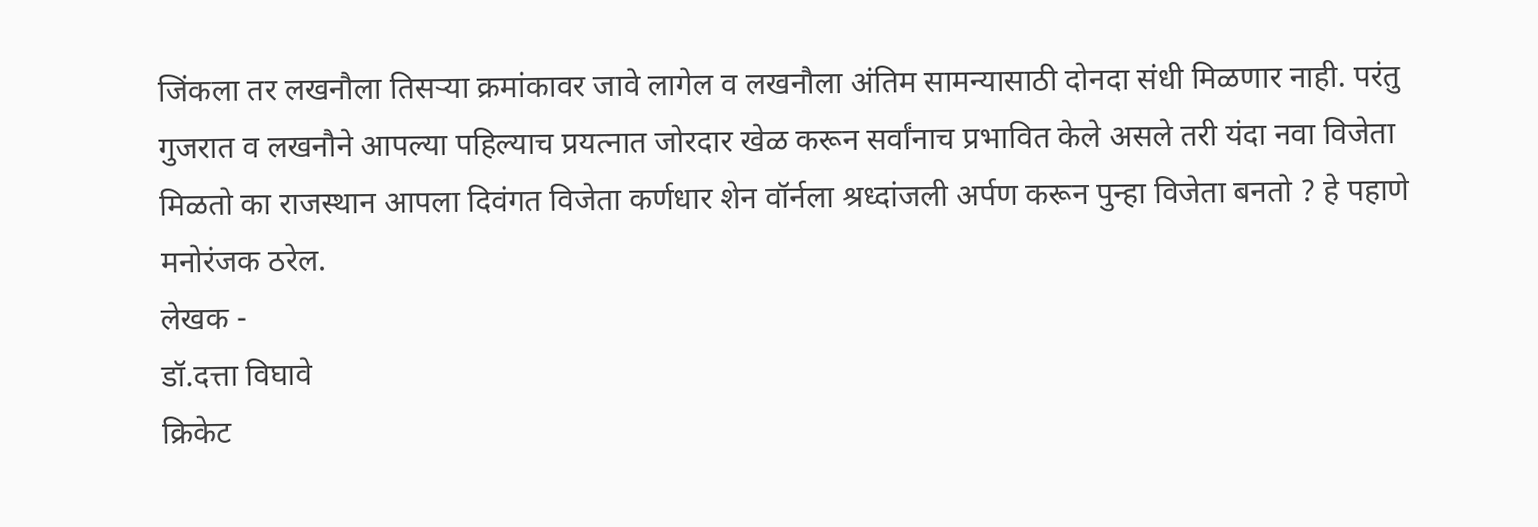जिंकला तर लखनौला तिसऱ्या क्रमांकावर जावे लागेल व लखनौला अंतिम सामन्यासाठी दोनदा संधी मिळणार नाही. परंतु गुजरात व लखनौने आपल्या पहिल्याच प्रयत्नात जोरदार खेळ करून सर्वांनाच प्रभावित केले असले तरी यंदा नवा विजेता मिळतो का राजस्थान आपला दिवंगत विजेता कर्णधार शेन वॉर्नला श्रध्दांजली अर्पण करून पुन्हा विजेता बनतो ? हे पहाणे मनोरंजक ठरेल.
लेखक -
डॉ.दत्ता विघावे
क्रिकेट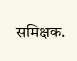समिक्षक.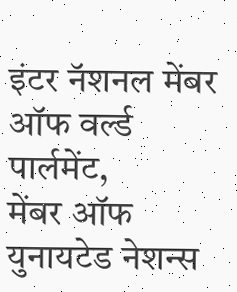इंटर नॅशनल मेंबर ऑफ वर्ल्ड पार्लमेंट,
मेंबर ऑफ युनायटेड नेशन्स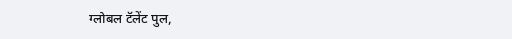ग्लोबल टॅलेंट पुल,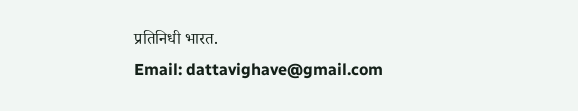प्रतिनिधी भारत.
Email: dattavighave@gmail.com